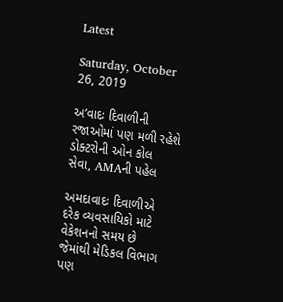Latest

Saturday, October 26, 2019

અ’વાદઃ દિવાળીની રજાઓમાં પણ મળી રહેશે ડોક્ટરોની ઓન કોલ સેવા, AMAની પહેલ

અમદાવાદઃ દિવાળીએ દરેક વ્યવસાયિકો માટે વેકેશનનો સમય છે જેમાંથી મેડિકલ વિભાગ પણ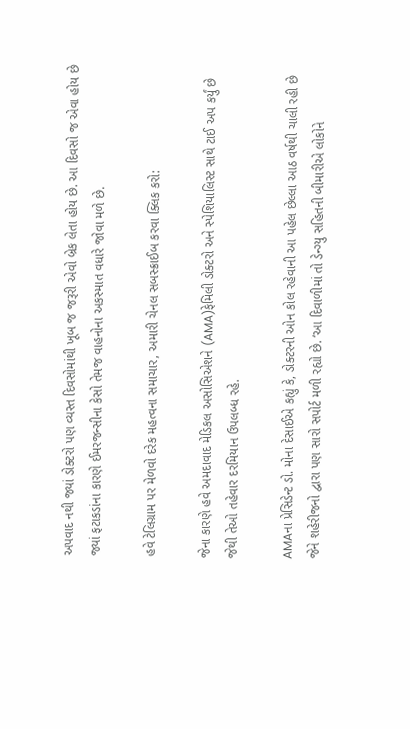અપવાદ નથી જ્યાં ડોક્ટરો પણ વ્યસ્ત દિવસોમાંથી ખૂબ જ જરૂરી એવો બ્રેક લેતા હોય છે. આ દિવસો જ એવા હોય છે જ્યાં ફટાકડાંના કારણે ઈમરજન્સીના કેસો તેમજ વાહનોના અકસ્માત વધારે જોવા મળે છે.

હવે ટેલિગ્રામ પર મેળવો દરેક મહત્વના સમાચાર, અમારી ચેનલ સબસ્ક્રાઈબ કરવા ક્લિક કરો:

જેના કારણે હવે અમદાવાદ મેડિકલ અસોસિએશને (AMA)ફેમિલી ડોક્ટરો અને સ્પેશિયાલિસ્ટ સાથે ટાઈ અપ કર્યું છે જેથી તેઓ તહેવાર દરમિયાન ઉપલબ્ધ રહે.

AMAના પ્રેસિડેન્ટ ડો. મોના દેસાઈએ કહ્યું કે, ડોક્ટરની ઓન કોલ રહેવાની આ પહેલ છેલ્લા આઠ વર્ષથી ચાલી રહી છે જેને શહેરીજનો દ્વારા પણ સારો સપોર્ટ મળી રહ્યો છે. ‘આ દિવાળીમાં તો ડેન્ગ્યુ સહિતની બીમારીએ લોકોને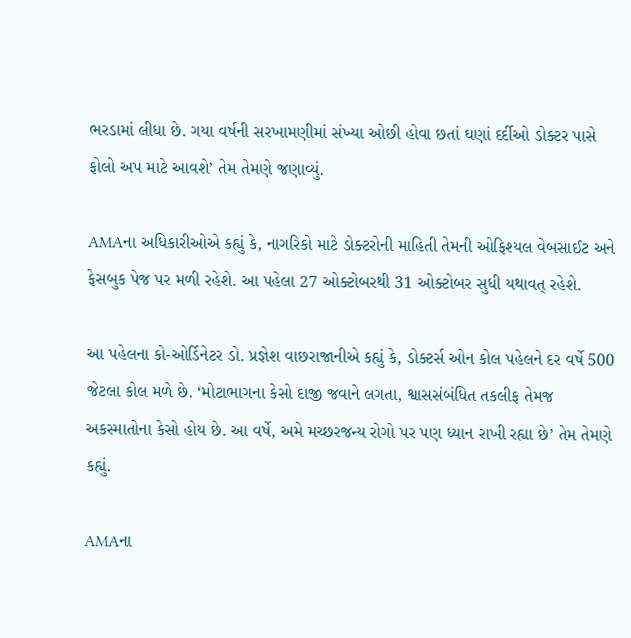ભરડામાં લીધા છે. ગયા વર્ષની સરખામણીમાં સંખ્યા ઓછી હોવા છતાં ઘણાં દર્દીઓ ડોક્ટર પાસે ફોલો અપ માટે આવશે’ તેમ તેમણે જણાવ્યું.

AMAના અધિકારીઓએ કહ્યું કે, નાગરિકો માટે ડોક્ટરોની માહિતી તેમની ઓફિશ્યલ વેબસાઈટ અને ફેસબુક પેજ પર મળી રહેશે. આ પહેલા 27 ઓક્ટોબરથી 31 ઓક્ટોબર સુધી યથાવત્ રહેશે.

આ પહેલના કો-ઓર્ડિનેટર ડો. પ્રજ્ઞેશ વાછરાજાનીએ કહ્યું કે, ડોક્ટર્સ ઓન કોલ પહેલને દર વર્ષે 500 જેટલા કોલ મળે છે. ‘મોટાભાગના કેસો દાજી જવાને લગતા, શ્વાસસંબંધિત તકલીફ તેમજ અકસ્માતોના કેસો હોય છે. આ વર્ષે, અમે મચ્છરજન્ય રોગો પર પણ ધ્યાન રાખી રહ્યા છે’ તેમ તેમણે કહ્યું.

AMAના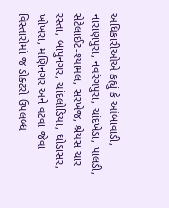અધિકારીઓએ કહ્યું કે આંબાવાડી, નારાણપુરા, નવરંગપુરા, ચાંદખેડા, પાલડી, સેટેલાઈટ-શ્યામલ, સરખેજ, શ્રેયસ ચાર રસ્તા, બાપુનગર, ચાંદલોડિયા, ઘોડાસર, ખોખરા, મણિનગર અને વટવા જેવા વિસ્તારોમાં જ ડોક્ટરો ઉપલબ્ધ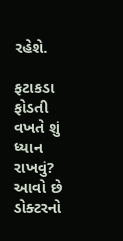રહેશે.

ફટાકડા ફોડતી વખતે શું ધ્યાન રાખવું? આવો છે ડોક્ટરનો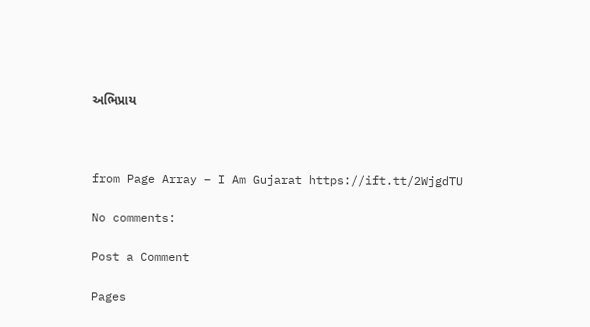અભિપ્રાય



from Page Array – I Am Gujarat https://ift.tt/2WjgdTU

No comments:

Post a Comment

Pages